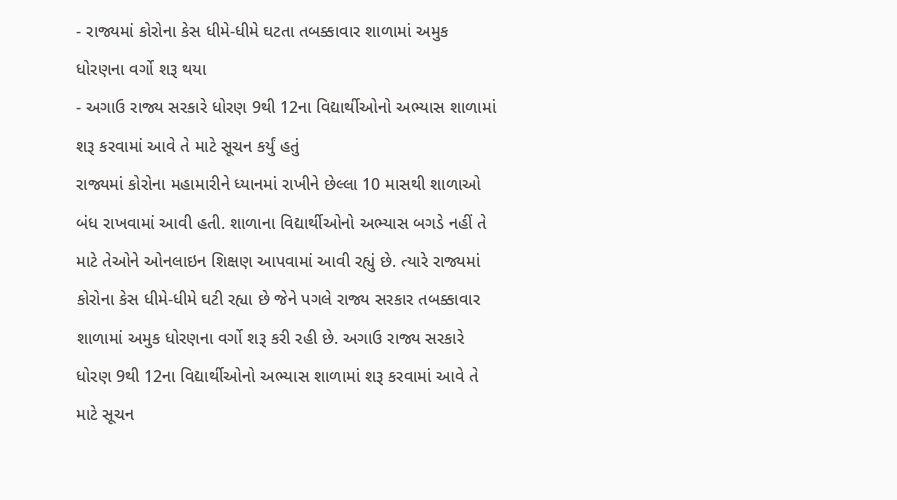- રાજ્યમાં કોરોના કેસ ધીમે-ધીમે ઘટતા તબક્કાવાર શાળામાં અમુક ધોરણના વર્ગો શરૂ થયા
- અગાઉ રાજ્ય સરકારે ધોરણ 9થી 12ના વિદ્યાર્થીઓનો અભ્યાસ શાળામાં શરૂ કરવામાં આવે તે માટે સૂચન કર્યું હતું
રાજ્યમાં કોરોના મહામારીને ધ્યાનમાં રાખીને છેલ્લા 10 માસથી શાળાઓ બંધ રાખવામાં આવી હતી. શાળાના વિદ્યાર્થીઓનો અભ્યાસ બગડે નહીં તે માટે તેઓને ઓનલાઇન શિક્ષણ આપવામાં આવી રહ્યું છે. ત્યારે રાજ્યમાં કોરોના કેસ ધીમે-ધીમે ઘટી રહ્યા છે જેને પગલે રાજ્ય સરકાર તબક્કાવાર શાળામાં અમુક ધોરણના વર્ગો શરૂ કરી રહી છે. અગાઉ રાજ્ય સરકારે ધોરણ 9થી 12ના વિદ્યાર્થીઓનો અભ્યાસ શાળામાં શરૂ કરવામાં આવે તે માટે સૂચન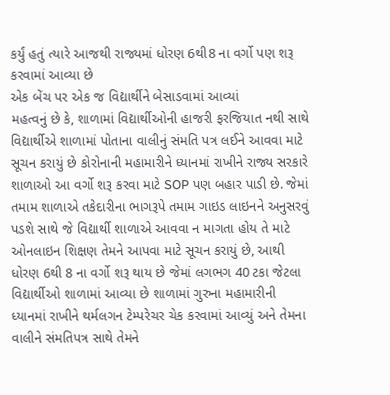કર્યું હતું ત્યારે આજથી રાજ્યમાં ધોરણ 6થી8 ના વર્ગો પણ શરૂ કરવામાં આવ્યા છે
એક બેંચ પર એક જ વિદ્યાર્થીને બેસાડવામાં આવ્યાં
મહત્વનું છે કે, શાળામાં વિદ્યાર્થીઓની હાજરી ફરજિયાત નથી સાથે વિદ્યાર્થીએ શાળામાં પોતાના વાલીનું સંમતિ પત્ર લઈને આવવા માટે સૂચન કરાયું છે કોરોનાની મહામારીને ધ્યાનમાં રાખીને રાજ્ય સરકારે શાળાઓ આ વર્ગો શરૂ કરવા માટે SOP પણ બહાર પાડી છે. જેમાં તમામ શાળાએ તકેદારીના ભાગરૂપે તમામ ગાઇડ લાઇનને અનુસરવું પડશે સાથે જે વિદ્યાર્થી શાળાએ આવવા ન માગતા હોય તે માટે ઓનલાઇન શિક્ષણ તેમને આપવા માટે સૂચન કરાયું છે, આથી ધોરણ 6થી 8 ના વર્ગો શરૂ થાય છે જેમાં લગભગ 40 ટકા જેટલા વિદ્યાર્થીઓ શાળામાં આવ્યા છે શાળામાં ગુરુના મહામારીની ધ્યાનમાં રાખીને થર્મલગન ટેમ્પરેચર ચેક કરવામાં આવ્યું અને તેમના વાલીને સંમતિપત્ર સાથે તેમને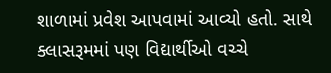શાળામાં પ્રવેશ આપવામાં આવ્યો હતો. સાથે ક્લાસરૂમમાં પણ વિદ્યાર્થીઓ વચ્ચે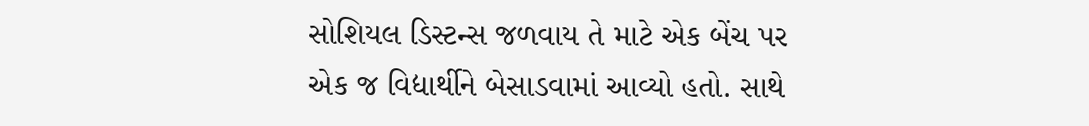સોશિયલ ડિસ્ટન્સ જળવાય તે માટે એક બેંચ પર એક જ વિદ્યાર્થીને બેસાડવામાં આવ્યો હતો. સાથે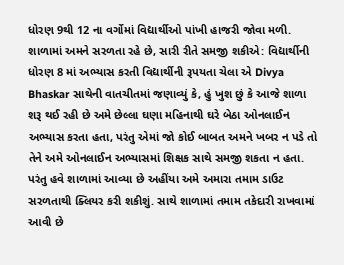ધોરણ 9થી 12 ના વર્ગોમાં વિદ્યાર્થીઓ પાંખી હાજરી જોવા મળી.
શાળામાં અમને સરળતા રહે છે, સારી રીતે સમજી શકીએ: વિદ્યાર્થીની
ધોરણ 8 માં અભ્યાસ કરતી વિદ્યાર્થીની રૂપયતા ચેલા એ Divya Bhaskar સાથેની વાતચીતમાં જણાવ્યું કે, હું ખુશ છું કે આજે શાળા શરૂ થઈ રહી છે અમે છેલ્લા ઘણા મહિનાથી ઘરે બેઠા ઓનલાઈન અભ્યાસ કરતા હતા, પરંતુ એમાં જો કોઈ બાબત અમને ખબર ન પડે તો તેને અમે ઓનલાઈન અભ્યાસમાં શિક્ષક સાથે સમજી શકતા ન હતા. પરંતુ હવે શાળામાં આવ્યા છે અહીંયા અમે અમારા તમામ ડાઉટ સરળતાથી ક્લિયર કરી શકીશું. સાથે શાળામાં તમામ તકેદારી રાખવામાં આવી છે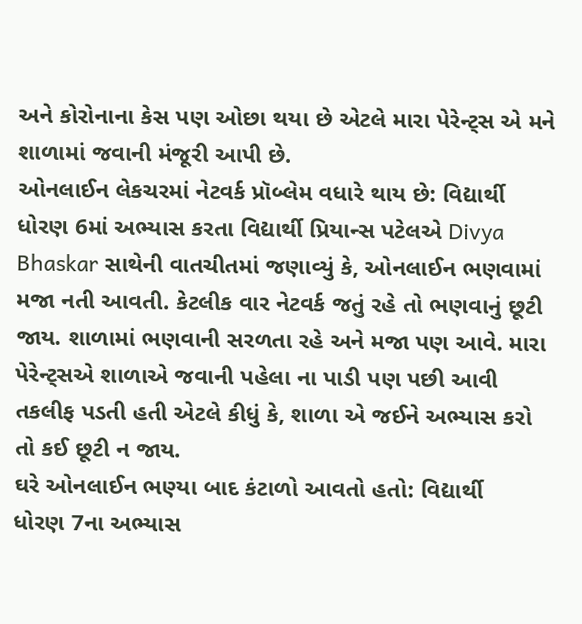અને કોરોનાના કેસ પણ ઓછા થયા છે એટલે મારા પેરેન્ટ્સ એ મને શાળામાં જવાની મંજૂરી આપી છે.
ઓનલાઈન લેકચરમાં નેટવર્ક પ્રૉબ્લેમ વધારે થાય છે: વિદ્યાર્થી
ધોરણ 6માં અભ્યાસ કરતા વિદ્યાર્થી પ્રિયાન્સ પટેલએ Divya Bhaskar સાથેની વાતચીતમાં જણાવ્યું કે, ઓનલાઈન ભણવામાં મજા નતી આવતી. કેટલીક વાર નેટવર્ક જતું રહે તો ભણવાનું છૂટી જાય. શાળામાં ભણવાની સરળતા રહે અને મજા પણ આવે. મારા પેરેન્ટ્સએ શાળાએ જવાની પહેલા ના પાડી પણ પછી આવી તકલીફ પડતી હતી એટલે કીધું કે, શાળા એ જઈને અભ્યાસ કરો તો કઈ છૂટી ન જાય.
ઘરે ઓનલાઈન ભણ્યા બાદ કંટાળો આવતો હતો: વિદ્યાર્થી
ધોરણ 7ના અભ્યાસ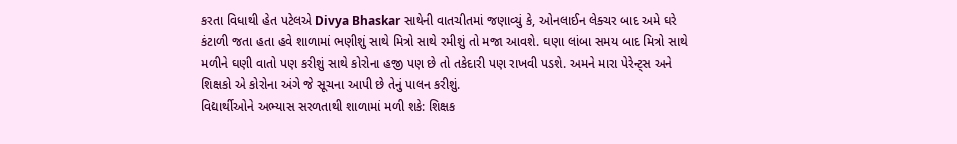કરતા વિધાથી હેત પટેલએ Divya Bhaskar સાથેની વાતચીતમાં જણાવ્યું કે, ઓનલાઈન લેક્ચર બાદ અમે ઘરે કંટાળી જતા હતા હવે શાળામાં ભણીશું સાથે મિત્રો સાથે રમીશું તો મજા આવશે. ઘણા લાંબા સમય બાદ મિત્રો સાથે મળીને ઘણી વાતો પણ કરીશું સાથે કોરોના હજી પણ છે તો તકેદારી પણ રાખવી પડશે. અમને મારા પેરેન્ટ્સ અને શિક્ષકો એ કોરોના અંગે જે સૂચના આપી છે તેનું પાલન કરીશું.
વિદ્યાર્થીઓને અભ્યાસ સરળતાથી શાળામાં મળી શકે: શિક્ષક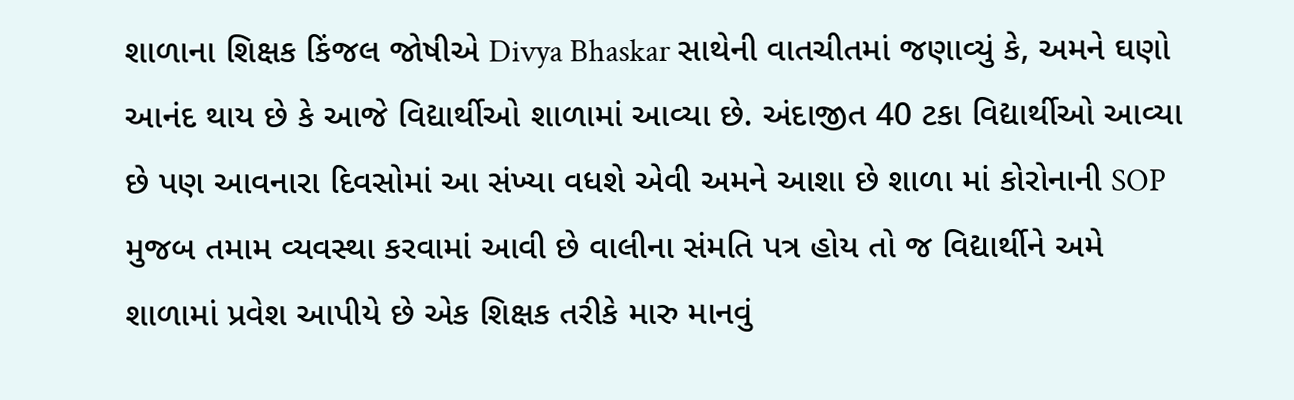શાળાના શિક્ષક કિંજલ જોષીએ Divya Bhaskar સાથેની વાતચીતમાં જણાવ્યું કે, અમને ઘણો આનંદ થાય છે કે આજે વિદ્યાર્થીઓ શાળામાં આવ્યા છે. અંદાજીત 40 ટકા વિદ્યાર્થીઓ આવ્યા છે પણ આવનારા દિવસોમાં આ સંખ્યા વધશે એવી અમને આશા છે શાળા માં કોરોનાની SOP મુજબ તમામ વ્યવસ્થા કરવામાં આવી છે વાલીના સંમતિ પત્ર હોય તો જ વિદ્યાર્થીને અમે શાળામાં પ્રવેશ આપીયે છે એક શિક્ષક તરીકે મારુ માનવું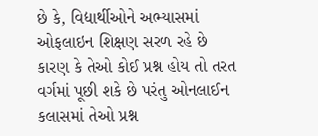છે કે, વિદ્યાર્થીઓને અભ્યાસમાં ઓફલાઇન શિક્ષણ સરળ રહે છે કારણ કે તેઓ કોઈ પ્રશ્ન હોય તો તરત વર્ગમાં પૂછી શકે છે પરંતુ ઓનલાઈન કલાસમાં તેઓ પ્રશ્ન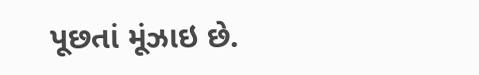પૂછતાં મૂંઝાઇ છે.